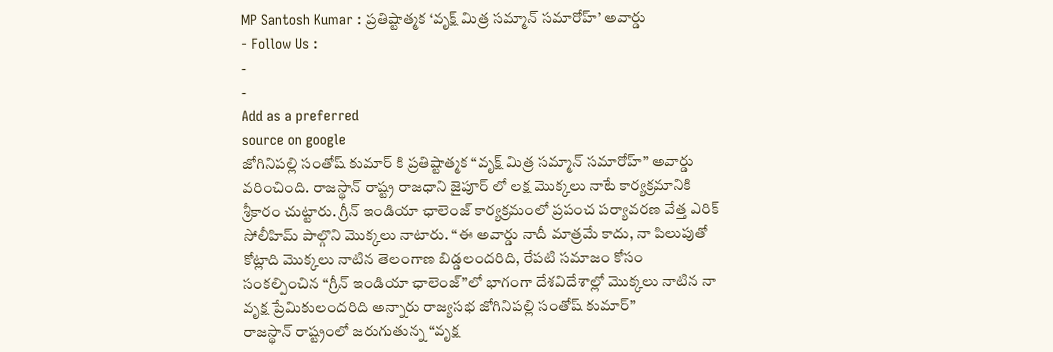MP Santosh Kumar : ప్రతిష్టాత్మక ‘వృక్ష్ మిత్ర సమ్మాన్ సమారోహ్’ అవార్డు
- Follow Us :
-
-
Add as a preferred
source on google
జోగినిపల్లి సంతోష్ కుమార్ కి ప్రతిష్టాత్మక “వృక్ష్ మిత్ర సమ్మాన్ సమారోహ్” అవార్డు వరించింది. రాజస్థాన్ రాష్ట్ర రాజధాని జైపూర్ లో లక్ష మొక్కలు నాటే కార్యక్రమానికి శ్రీకారం చుట్టారు. గ్రీన్ ఇండియా ఛాలెంజ్ కార్యక్రమంలో ప్రపంచ పర్యావరణ వేత్త ఎరిక్ సోలీహిమ్ పాల్గొని మొక్కలు నాటారు. “ఈ అవార్డు నాదీ మాత్రమే కాదు, నా పిలుపుతో కోట్లాది మొక్కలు నాటిన తెలంగాణ బిడ్డలందరిది, రేపటి సమాజం కోసం సంకల్పించిన “గ్రీన్ ఇండియా ఛాలెంజ్”లో భాగంగా దేశవిదేశాల్లో మొక్కలు నాటిన నా వృక్ష ప్రేమికులందరిది అన్నారు రాజ్యసభ జోగినిపల్లి సంతోష్ కుమార్”
రాజస్థాన్ రాష్ట్రంలో జరుగుతున్న “వృక్ష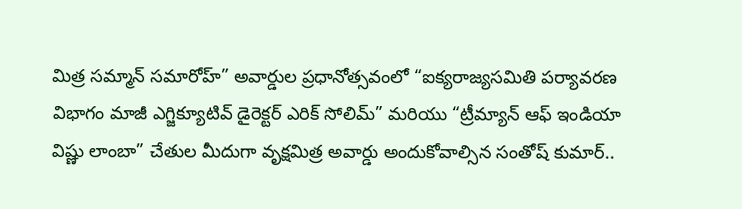మిత్ర సమ్మాన్ సమారోహ్” అవార్డుల ప్రధానోత్సవంలో “ఐక్యరాజ్యసమితి పర్యావరణ విభాగం మాజీ ఎగ్జిక్యూటివ్ డైరెక్టర్ ఎరిక్ సోలిమ్” మరియు “ట్రీమ్యాన్ ఆఫ్ ఇండియా విష్ణు లాంబా” చేతుల మీదుగా వృక్షమిత్ర అవార్డు అందుకోవాల్సిన సంతోష్ కుమార్..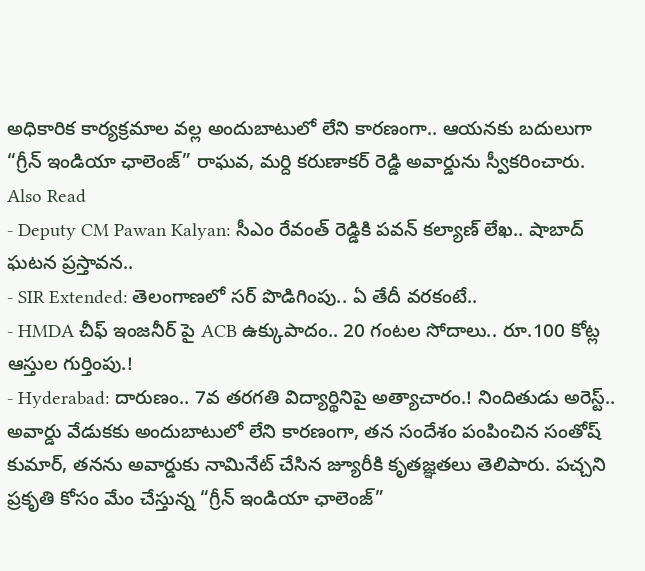అధికారిక కార్యక్రమాల వల్ల అందుబాటులో లేని కారణంగా.. ఆయనకు బదులుగా “గ్రీన్ ఇండియా ఛాలెంజ్” రాఘవ, మర్ది కరుణాకర్ రెడ్డి అవార్డును స్వీకరించారు.
Also Read
- Deputy CM Pawan Kalyan: సీఎం రేవంత్ రెడ్డికి పవన్ కల్యాణ్ లేఖ.. షాబాద్ ఘటన ప్రస్తావన..
- SIR Extended: తెలంగాణలో సర్ పొడిగింపు.. ఏ తేదీ వరకంటే..
- HMDA చీఫ్ ఇంజనీర్ పై ACB ఉక్కుపాదం.. 20 గంటల సోదాలు.. రూ.100 కోట్ల ఆస్తుల గుర్తింపు.!
- Hyderabad: దారుణం.. 7వ తరగతి విద్యార్థినిపై అత్యాచారం.! నిందితుడు అరెస్ట్..
అవార్డు వేడుకకు అందుబాటులో లేని కారణంగా, తన సందేశం పంపించిన సంతోష్ కుమార్, తనను అవార్డుకు నామినేట్ చేసిన జ్యూరీకి కృతజ్ఞతలు తెలిపారు. పచ్చని ప్రకృతి కోసం మేం చేస్తున్న “గ్రీన్ ఇండియా ఛాలెంజ్”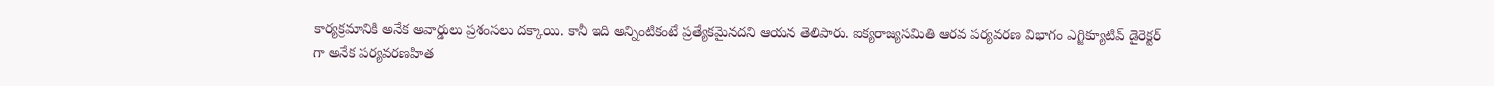కార్యక్రమానికి అనేక అవార్డులు ప్రశంసలు దక్కాయి. కానీ ఇది అన్నింటికంటే ప్రత్యేకమైనదని ఆయన తెలిపారు. ఐక్యరాజ్యసమితి ఆరవ పర్యవరణ విభాగం ఎగ్జిక్యూటివ్ డైరెక్టర్ గా అనేక పర్యవరణహిత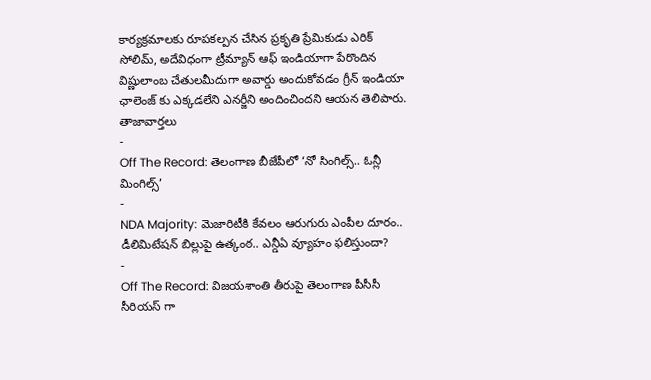కార్యక్రమాలకు రూపకల్పన చేసిన ప్రకృతి ప్రేమికుడు ఎరిక్ సోలిమ్, అదేవిధంగా ట్రీమ్యాన్ ఆఫ్ ఇండియాగా పేరొందిన విష్ణులాంబ చేతులమీదుగా అవార్డు అందుకోవడం గ్రీన్ ఇండియా ఛాలెంజ్ కు ఎక్కడలేని ఎనర్జీని అందించిందని ఆయన తెలిపారు.
తాజావార్తలు
-
Off The Record: తెలంగాణ బీజేపీలో ‘నో సింగిల్స్.. ఓన్లీ మింగిల్స్’
-
NDA Majority: మెజారిటీకి కేవలం ఆరుగురు ఎంపీల దూరం.. డీలిమిటేషన్ బిల్లుపై ఉత్కంఠ.. ఎన్డీఏ వ్యూహం ఫలిస్తుందా?
-
Off The Record: విజయశాంతి తీరుపై తెలంగాణ పీసీసీ సీరియస్ గా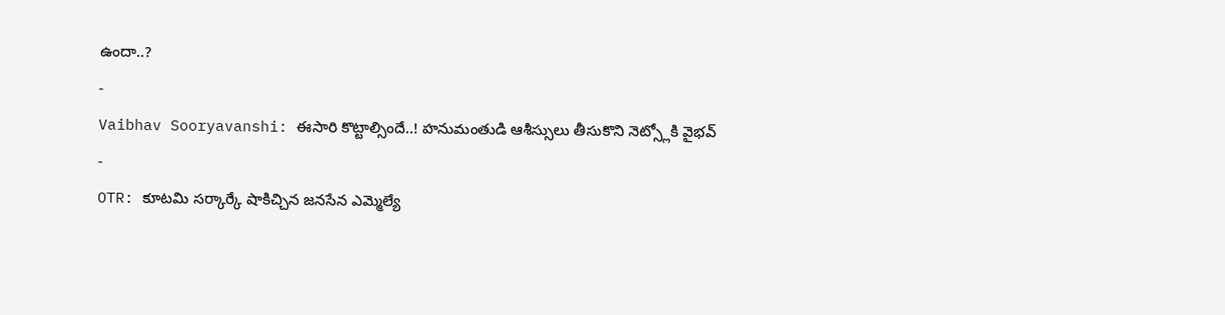ఉందా..?
-
Vaibhav Sooryavanshi: ఈసారి కొట్టాల్సిందే..! హనుమంతుడి ఆశీస్సులు తీసుకొని నెట్స్లోకి వైభవ్
-
OTR: కూటమి సర్కార్కే షాకిచ్చిన జనసేన ఎమ్మెల్యే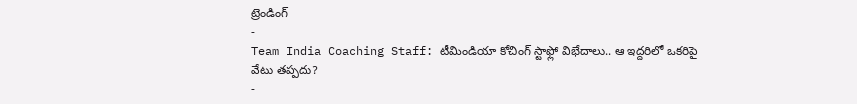ట్రెండింగ్
-
Team India Coaching Staff: టీమిండియా కోచింగ్ స్టాఫ్లో విభేదాలు.. ఆ ఇద్దరిలో ఒకరిపై వేటు తప్పదు?
-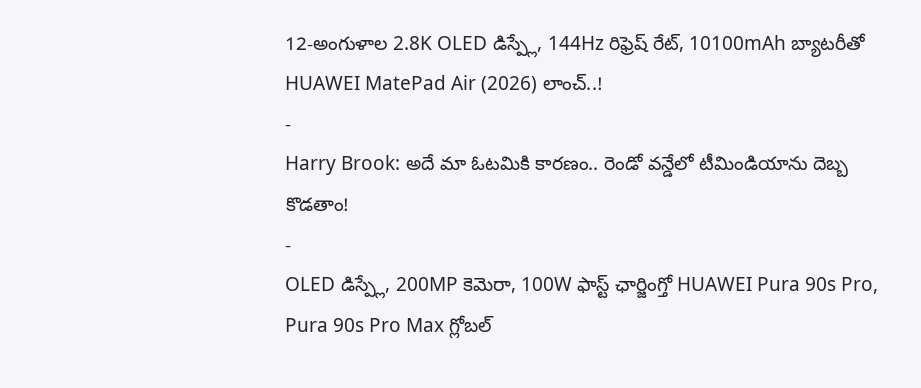12-అంగుళాల 2.8K OLED డిస్ప్లే, 144Hz రిఫ్రెష్ రేట్, 10100mAh బ్యాటరీతో HUAWEI MatePad Air (2026) లాంచ్..!
-
Harry Brook: అదే మా ఓటమికి కారణం.. రెండో వన్డేలో టీమిండియాను దెబ్బ కొడతాం!
-
OLED డిస్ప్లే, 200MP కెమెరా, 100W ఫాస్ట్ ఛార్జింగ్తో HUAWEI Pura 90s Pro, Pura 90s Pro Max గ్లోబల్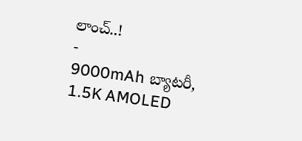లాంచ్..!
-
9000mAh బ్యాటరీ, 1.5K AMOLED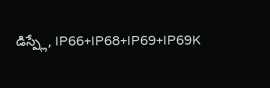డిస్ప్లే, IP66+IP68+IP69+IP69K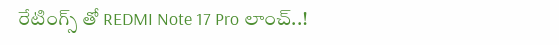రేటింగ్స్ తో REDMI Note 17 Pro లాంచ్..!